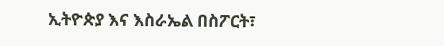ኢትዮጵያ እና እስራኤል በስፖርት፣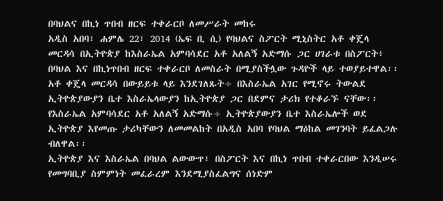በባህልና በኪነ ጥበብ ዘርፍ ተቀራርቦ ለመሥራት መከሩ
አዲስ አበባ፣ ሐምሌ 22፣ 2014 (ኤፍ ቢ ሲ) የባህልና ስፖርት ሚኒስትር አቶ ቀጄላ መርዳሳ በኢትዮጵያ ከእስራኤል አምባሳደር አቶ አለልኝ አድማሱ ጋር ሀገራቱ በስፖርት፥ በባህል እና በኪነጥበብ ዘርፍ ተቀራርቦ ለመስራት በሚያስችሏው ጉዳዮች ላይ ተወያይተዋል፡፡
አቶ ቀጄላ መርዳሳ በውይይቱ ላይ እንደገለጹት÷ በእስራኤል አገር የሚኖሩ ትውልደ ኢትዮጵያውያን ቤተ እስራኤላውያን ከኢትዮጵያ ጋር በደምና ታሪክ የተቆራኙ ናቸው፡፡
የእስራኤል አምባሳደር አቶ አለልኝ አድማሱ÷ ኢትዮጵያውያን ቤተ እስራኤሎች ወደ ኢትዮጵያ እየመጡ ታሪካቸውን ለመመልከት በአዲስ አበባ የባህል ማዕከል መገንባት ይፈልጋሉ ብለዋል፡፡
ኢትዮጵያ እና እስራኤል በባህል ልውውጥ፣ በስፖርት እና በኪነ ጥበብ ተቀራርበው እንዲሠሩ የመግባቢያ ስምምነት መፈራረም እንደሚያስፈልግና ሰነድም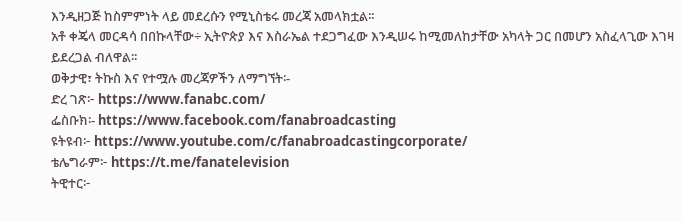እንዲዘጋጅ ከስምምነት ላይ መደረሱን የሚኒስቴሩ መረጃ አመላክቷል፡፡
አቶ ቀጄላ መርዳሳ በበኩላቸው÷ ኢትዮጵያ እና እስራኤል ተደጋግፈው እንዲሠሩ ከሚመለከታቸው አካላት ጋር በመሆን አስፈላጊው እገዛ ይደረጋል ብለዋል፡፡
ወቅታዊ፣ ትኩስ እና የተሟሉ መረጃዎችን ለማግኘት፡-
ድረ ገጽ፦ https://www.fanabc.com/
ፌስቡክ፡- https://www.facebook.com/fanabroadcasting
ዩትዩብ፦ https://www.youtube.com/c/fanabroadcastingcorporate/
ቴሌግራም፦ https://t.me/fanatelevision
ትዊተር፦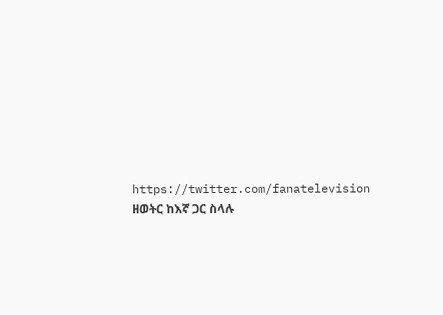https://twitter.com/fanatelevision
ዘወትር ከእኛ ጋር ስላሉ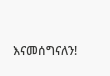እናመሰግናለን!